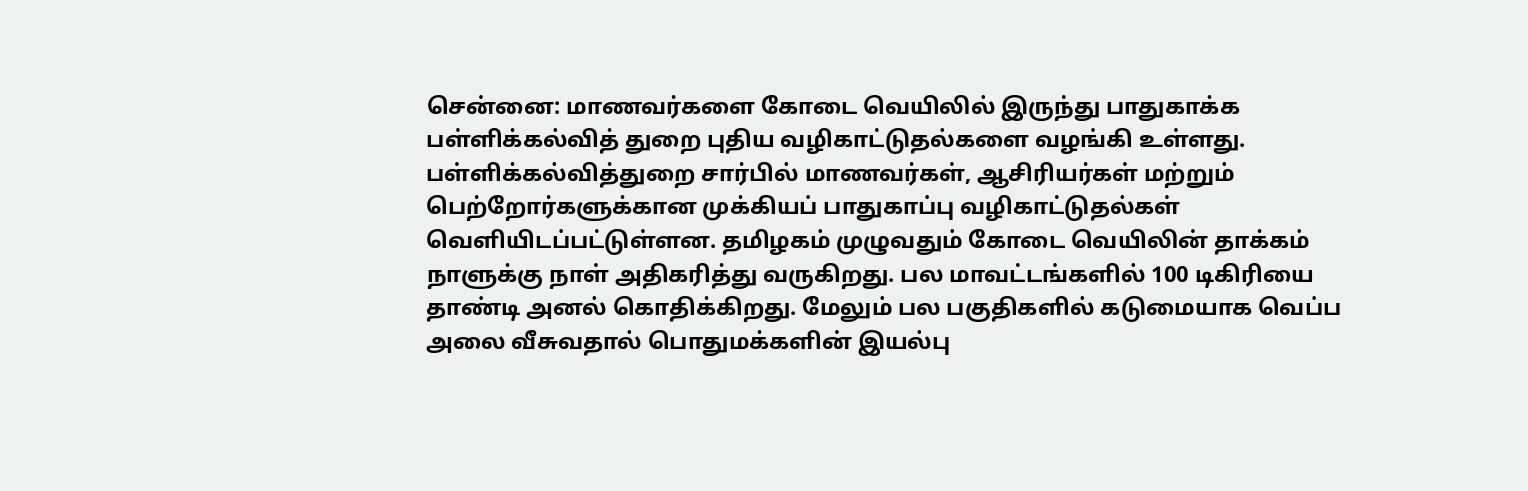சென்னை: மாணவர்களை கோடை வெயிலில் இருந்து பாதுகாக்க பள்ளிக்கல்வித் துறை புதிய வழிகாட்டுதல்களை வழங்கி உள்ளது. பள்ளிக்கல்வித்துறை சார்பில் மாணவர்கள், ஆசிரியர்கள் மற்றும் பெற்றோர்களுக்கான முக்கியப் பாதுகாப்பு வழிகாட்டுதல்கள் வெளியிடப்பட்டுள்ளன. தமிழகம் முழுவதும் கோடை வெயிலின் தாக்கம் நாளுக்கு நாள் அதிகரித்து வருகிறது. பல மாவட்டங்களில் 100 டிகிரியை தாண்டி அனல் கொதிக்கிறது. மேலும் பல பகுதிகளில் கடுமையாக வெப்ப அலை வீசுவதால் பொதுமக்களின் இயல்பு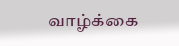வாழ்க்கை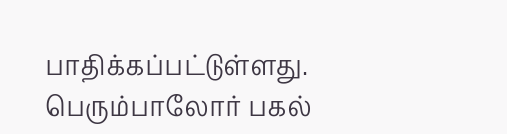பாதிக்கப்பட்டுள்ளது. பெரும்பாலோர் பகல்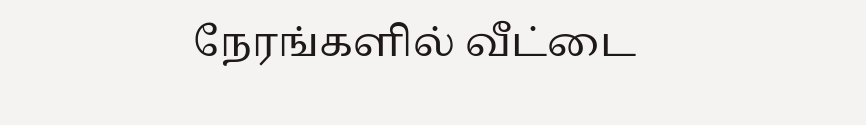நேரங்களில் வீட்டை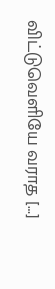விட்டுவெளியே வராத […]